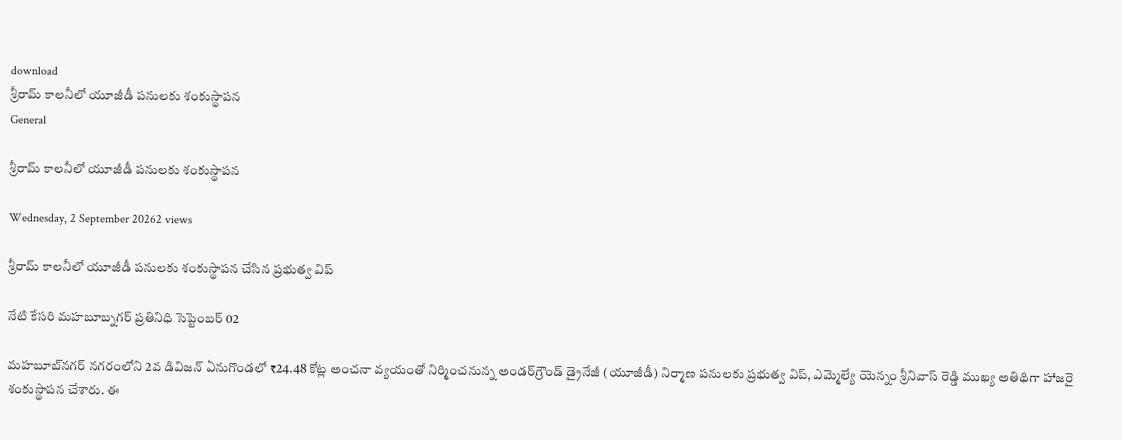download
శ్రీరామ్ కాలనీలో యూజీడీ పనులకు శంకుస్థాపన
General

శ్రీరామ్ కాలనీలో యూజీడీ పనులకు శంకుస్థాపన

Wednesday, 2 September 20262 views

శ్రీరామ్ కాలనీలో యూజీడీ పనులకు శంకుస్థాపన చేసిన ప్రభుత్వ విప్

నేటి కేసరి మహబూబ్నగర్ ప్రతినిధి సెప్టెంబర్ 02

మహబూబ్‌నగర్ నగరంలోని 2వ డివిజన్ ఏనుగొండలో ₹24.48 కోట్ల అంచనా వ్యయంతో నిర్మించనున్న అండర్‌గ్రౌండ్ డ్రైనేజీ (యూజీడీ) నిర్మాణ పనులకు ప్రభుత్వ విప్, ఎమ్మెల్యే యెన్నం శ్రీనివాస్ రెడ్డి ముఖ్య అతిథిగా హాజరై శంకుస్థాపన చేశారు. ఈ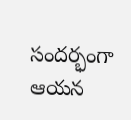సందర్భంగా ఆయన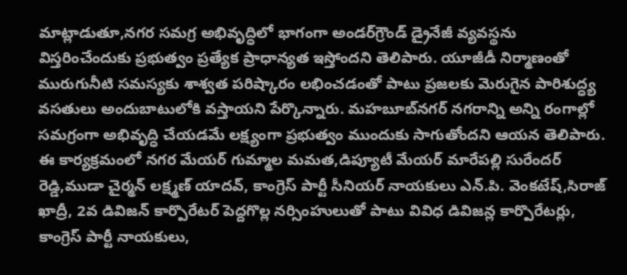మాట్లాడుతూ,నగర సమగ్ర అభివృద్ధిలో భాగంగా అండర్‌గ్రౌండ్ డ్రైనేజీ వ్యవస్థను విస్తరించేందుకు ప్రభుత్వం ప్రత్యేక ప్రాధాన్యత ఇస్తోందని తెలిపారు. యూజీడీ నిర్మాణంతో మురుగునీటి సమస్యకు శాశ్వత పరిష్కారం లభించడంతో పాటు ప్రజలకు మెరుగైన పారిశుద్ధ్య వసతులు అందుబాటులోకి వస్తాయని పేర్కొన్నారు. మహబూబ్‌నగర్ నగరాన్ని అన్ని రంగాల్లో సమగ్రంగా అభివృద్ధి చేయడమే లక్ష్యంగా ప్రభుత్వం ముందుకు సాగుతోందని ఆయన తెలిపారు. ఈ కార్యక్రమంలో నగర మేయర్ గుమ్మాల మమత,డిప్యూటీ మేయర్ మారేపల్లి సురేందర్ రెడ్డి,ముడా చైర్మన్ లక్ష్మణ్ యాదవ్, కాంగ్రెస్ పార్టీ సీనియర్ నాయకులు ఎన్.పి. వెంకటేష్,సిరాజ్ ఖాద్రీ, 2వ డివిజన్ కార్పొరేటర్ పెద్దగొల్ల నర్సింహులుతో పాటు వివిధ డివిజన్ల కార్పొరేటర్లు, కాంగ్రెస్ పార్టీ నాయకులు,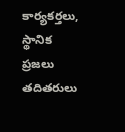కార్యకర్తలు, స్థానిక ప్రజలు తదితరులు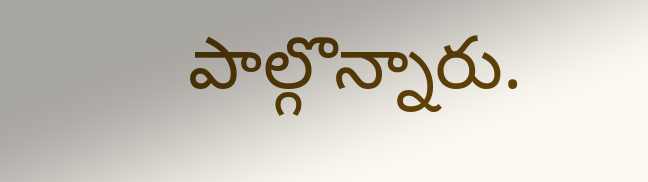పాల్గొన్నారు.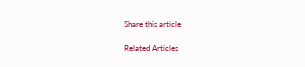Share this article

Related Articles